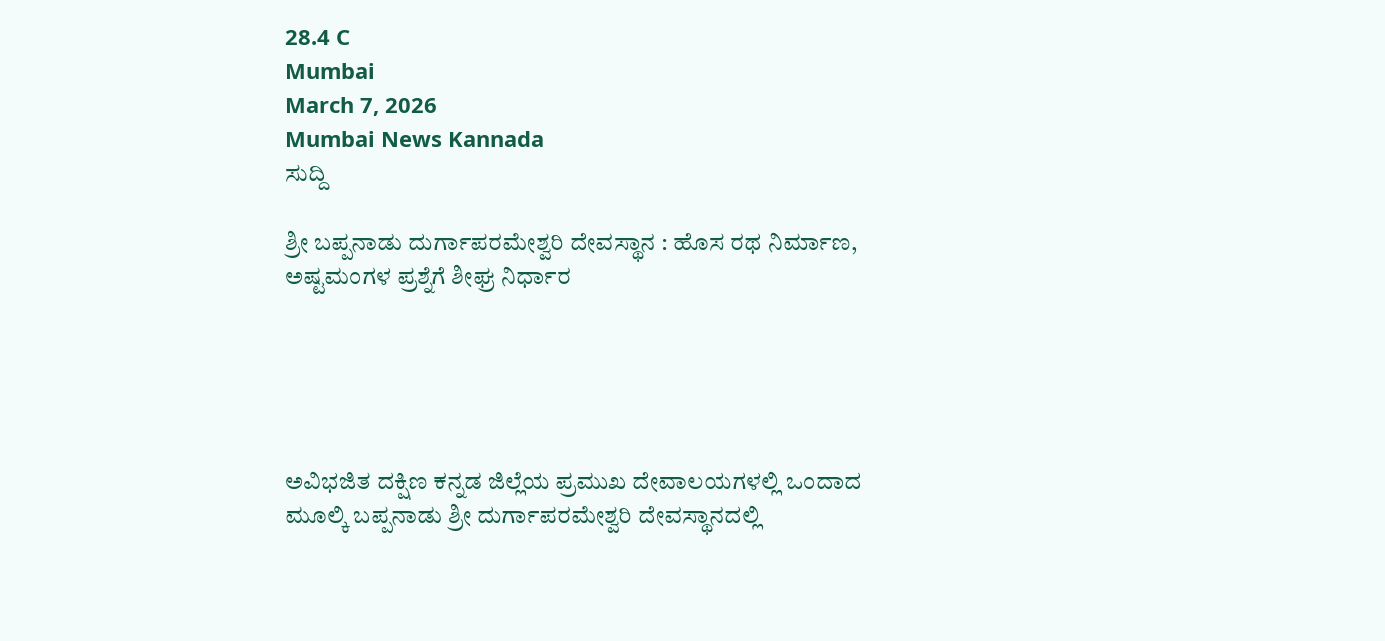28.4 C
Mumbai
March 7, 2026
Mumbai News Kannada
ಸುದ್ದಿ

ಶ್ರೀ ಬಪ್ಪನಾಡು ದುರ್ಗಾಪರಮೇಶ್ವರಿ ದೇವಸ್ಥಾನ : ಹೊಸ ರಥ ನಿರ್ಮಾಣ, ಅಷ್ಟಮಂಗಳ ಪ್ರಶ್ನೆಗೆ ಶೀಘ್ರ ನಿರ್ಧಾರ





ಅವಿಭಜಿತ ದಕ್ಷಿಣ ಕನ್ನಡ ಜಿಲ್ಲೆಯ ಪ್ರಮುಖ ದೇವಾಲಯಗಳಲ್ಲಿ ಒಂದಾದ ಮೂಲ್ಕಿ ಬಪ್ಪನಾಡು ಶ್ರೀ ದುರ್ಗಾಪರಮೇಶ್ವರಿ ದೇವಸ್ಥಾನದಲ್ಲಿ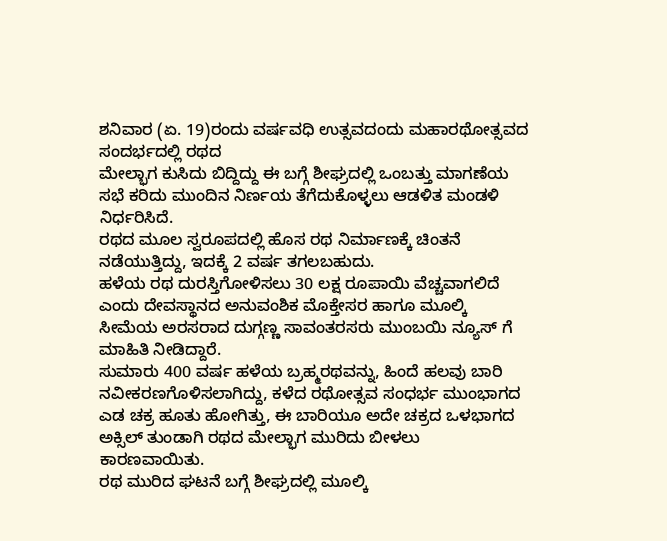ಶನಿವಾರ (ಏ. 19)ರಂದು ವರ್ಷವಧಿ ಉತ್ಸವದಂದು ಮಹಾರಥೋತ್ಸವದ ಸಂದರ್ಭದಲ್ಲಿ ರಥದ
ಮೇಲ್ಭಾಗ ಕುಸಿದು ಬಿದ್ದಿದ್ದು ಈ ಬಗ್ಗೆ ಶೀಘ್ರದಲ್ಲಿ ಒಂಬತ್ತು ಮಾಗಣೆಯ ಸಭೆ ಕರಿದು ಮುಂದಿನ ನಿರ್ಣಯ ತೆಗೆದುಕೊಳ್ಳಲು ಆಡಳಿತ ಮಂಡಳಿ ನಿರ್ಧರಿಸಿದೆ.
ರಥದ ಮೂಲ ಸ್ವರೂಪದಲ್ಲಿ ಹೊಸ ರಥ ನಿರ್ಮಾಣಕ್ಕೆ ಚಿಂತನೆ ನಡೆಯುತ್ತಿದ್ದು, ಇದಕ್ಕೆ 2 ವರ್ಷ ತಗಲಬಹುದು.
ಹಳೆಯ ರಥ ದುರಸ್ತಿಗೋಳಿಸಲು 30 ಲಕ್ಷ ರೂಪಾಯಿ ವೆಚ್ಚವಾಗಲಿದೆ ಎಂದು ದೇವಸ್ಥಾನದ ಅನುವಂಶಿಕ ಮೊಕ್ತೇಸರ ಹಾಗೂ ಮೂಲ್ಕಿ ಸೀಮೆಯ ಅರಸರಾದ ದುಗ್ಗಣ್ಣ ಸಾವಂತರಸರು ಮುಂಬಯಿ ನ್ಯೂಸ್ ಗೆ ಮಾಹಿತಿ ನೀಡಿದ್ದಾರೆ.
ಸುಮಾರು 400 ವರ್ಷ ಹಳೆಯ ಬ್ರಹ್ಮರಥವನ್ನು, ಹಿಂದೆ ಹಲವು ಬಾರಿ ನವೀಕರಣಗೊಳಿಸಲಾಗಿದ್ದು, ಕಳೆದ ರಥೋತ್ಸವ ಸಂಧರ್ಭ ಮುಂಭಾಗದ ಎಡ ಚಕ್ರ ಹೂತು ಹೋಗಿತ್ತು, ಈ ಬಾರಿಯೂ ಅದೇ ಚಕ್ರದ ಒಳಭಾಗದ ಅಕ್ಸಿಲ್ ತುಂಡಾಗಿ ರಥದ ಮೇಲ್ಭಾಗ ಮುರಿದು ಬೀಳಲು ಕಾರಣವಾಯಿತು.
ರಥ ಮುರಿದ ಘಟನೆ ಬಗ್ಗೆ ಶೀಘ್ರದಲ್ಲಿ ಮೂಲ್ಕಿ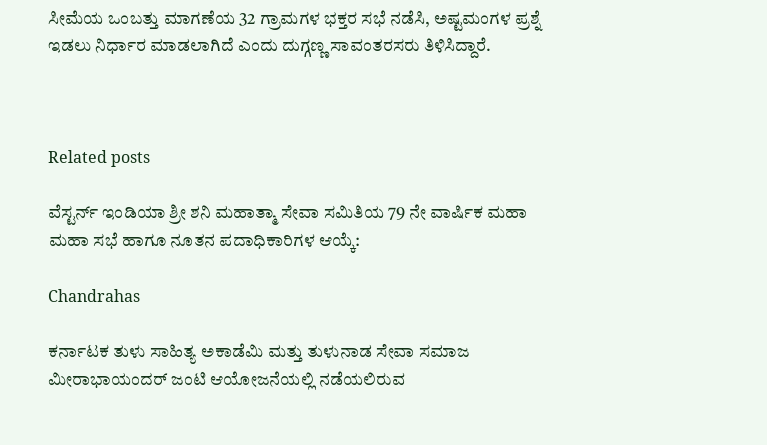ಸೀಮೆಯ ಒಂಬತ್ತು ಮಾಗಣೆಯ 32 ಗ್ರಾಮಗಳ ಭಕ್ತರ ಸಭೆ ನಡೆಸಿ, ಅಷ್ಟಮಂಗಳ ಪ್ರಶ್ನೆ ಇಡಲು ನಿರ್ಧಾರ ಮಾಡಲಾಗಿದೆ ಎಂದು ದುಗ್ಗಣ್ಣ ಸಾವಂತರಸರು ತಿಳಿಸಿದ್ದಾರೆ.



Related posts

ವೆಸ್ಟರ್ನ್ ಇಂಡಿಯಾ ಶ್ರೀ ಶನಿ ಮಹಾತ್ಮಾ ಸೇವಾ ಸಮಿತಿಯ 79 ನೇ ವಾರ್ಷಿಕ ಮಹಾ ಮಹಾ ಸಭೆ ಹಾಗೂ ನೂತನ ಪದಾಧಿಕಾರಿಗಳ ಆಯ್ಕೆ:

Chandrahas

ಕರ್ನಾಟಕ ತುಳು ಸಾಹಿತ್ಯ ಅಕಾಡೆಮಿ ಮತ್ತು ತುಳುನಾಡ ಸೇವಾ ಸಮಾಜ ಮೀರಾಭಾಯಂದರ್ ಜಂಟಿ ಆಯೋಜನೆಯಲ್ಲಿ ನಡೆಯಲಿರುವ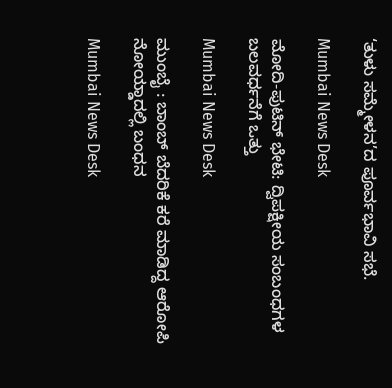‘ತುಳು ಸಮ್ಮೇಳನ’ದ ಪೂರ್ವಭಾವಿ ಸಭೆ.

Mumbai News Desk

ಮೋದಿ-ಪುಟಿನ್ ಭೇಟಿ: ದ್ವಿಪಕ್ಷೀಯ ಸಂಬಂಧಗಳ ಬಲವರ್ಧನೆಗೆ ಒತ್ತು

Mumbai News Desk

ಮುಂಬೈ : ಬಾಂಬ್ ಬೆದರಿಕೆ ಕರೆ ಮಾಡಿದ್ದ ಆರೋಪಿ ನೋಯ್ಡಾದಲ್ಲಿ ಬಂಧನ

Mumbai News Desk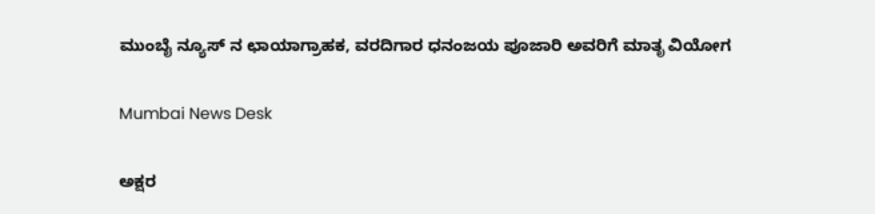ಮುಂಬೈ ನ್ಯೂಸ್ ನ ಛಾಯಾಗ್ರಾಹಕ, ವರದಿಗಾರ ಧನಂಜಯ ಪೂಜಾರಿ ಅವರಿಗೆ ಮಾತೃ ವಿಯೋಗ

Mumbai News Desk

ಅಕ್ಷರ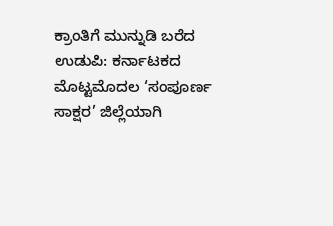ಕ್ರಾಂತಿಗೆ ಮುನ್ನುಡಿ ಬರೆದ ಉಡುಪಿ: ಕರ್ನಾಟಕದ ಮೊಟ್ಟಮೊದಲ ‘ಸಂಪೂರ್ಣ ಸಾಕ್ಷರ’ ಜಿಲ್ಲೆಯಾಗಿ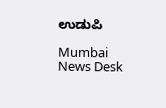ಉಡುಪಿ

Mumbai News Desk